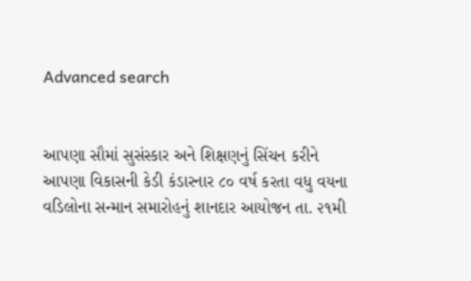Advanced search


આપણા સૌમાં સુસંસ્કાર અને શિક્ષણનું સિંચન કરીને આપણા વિકાસની કેડી કંડારનાર ૮૦ વર્ષ કરતા વધુ વયના વડિલોના સન્માન સમારોહનું શાનદાર આયોજન તા. ૨૧મી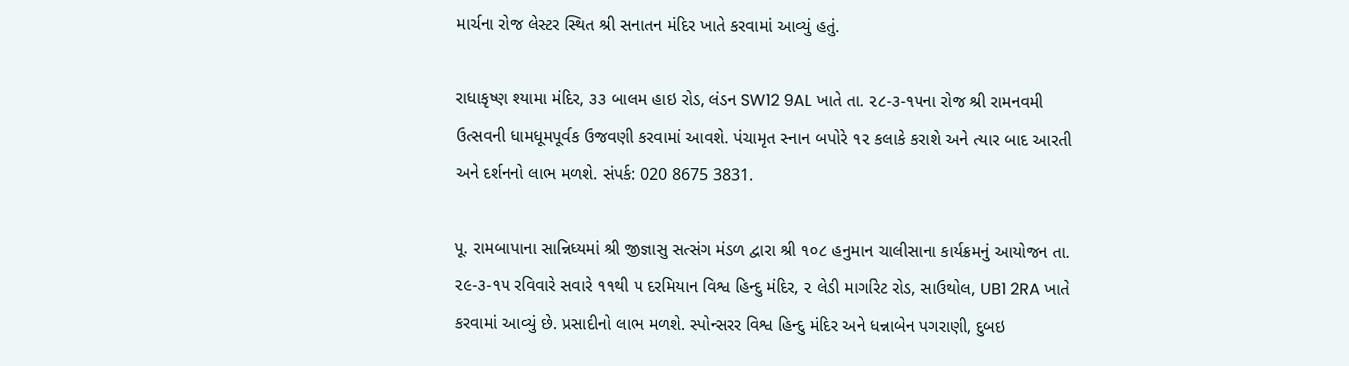માર્ચના રોજ લેસ્ટર સ્થિત શ્રી સનાતન મંદિર ખાતે કરવામાં આવ્યું હતું.

રાધાકૃષ્ણ શ્યામા મંદિર, ૩૩ બાલમ હાઇ રોડ, લંડન SW12 9AL ખાતે તા. ૨૮-૩-૧૫ના રોજ શ્રી રામનવમી ઉત્સવની ધામધૂમપૂર્વક ઉજવણી કરવામાં આવશે. પંચામૃત સ્નાન બપોરે ૧૨ કલાકે કરાશે અને ત્યાર બાદ આરતી અને દર્શનનો લાભ મળશે. સંપર્ક: 020 8675 3831.

પૂ. રામબાપાના સાન્નિધ્યમાં શ્રી જીજ્ઞાસુ સત્સંગ મંડળ દ્વારા શ્રી ૧૦૮ હનુમાન ચાલીસાના કાર્યક્રમનું આયોજન તા. ૨૯-૩-૧૫ રવિવારે સવારે ૧૧થી ૫ દરમિયાન વિશ્વ હિન્દુ મંદિર, ૨ લેડી માર્ગારેટ રોડ, સાઉથોલ, UB1 2RA ખાતે કરવામાં આવ્યું છે. પ્રસાદીનો લાભ મળશે. સ્પોન્સરર વિશ્વ હિન્દુ મંદિર અને ધન્નાબેન પગરાણી, દુબઇ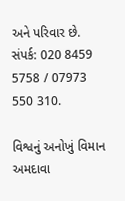અને પરિવાર છે. સંપર્ક: 020 8459 5758 / 07973 550 310.

વિશ્વનું અનોખું વિમાન અમદાવા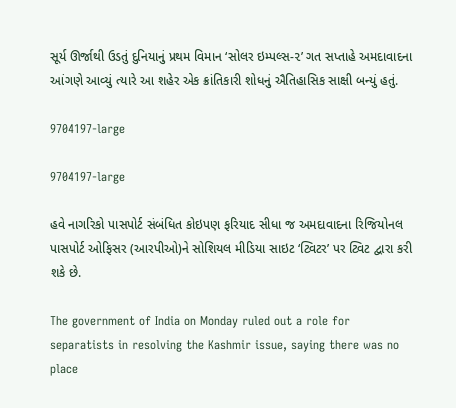સૂર્ય ઊર્જાથી ઉડતું દુનિયાનું પ્રથમ વિમાન ‘સોલર ઇમ્પલ્સ-૨’ ગત સપ્તાહે અમદાવાદના આંગણે આવ્યું ત્યારે આ શહેર એક ક્રાંતિકારી શોધનું ઐતિહાસિક સાક્ષી બન્યું હતું.

9704197-large

9704197-large

હવે નાગરિકો પાસપોર્ટ સંબંધિત કોઇપણ ફરિયાદ સીધા જ અમદાવાદના રિજિયોનલ પાસપોર્ટ ઓફિસર (આરપીઓ)ને સોશિયલ મીડિયા સાઇટ ‘ટ્વિટર’ પર ટ્વિટ દ્વારા કરી શકે છે.

The government of India on Monday ruled out a role for separatists in resolving the Kashmir issue, saying there was no place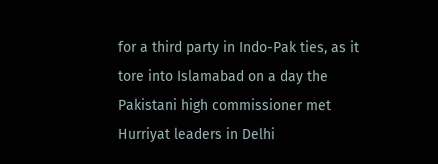for a third party in Indo-Pak ties, as it tore into Islamabad on a day the Pakistani high commissioner met Hurriyat leaders in Delhi